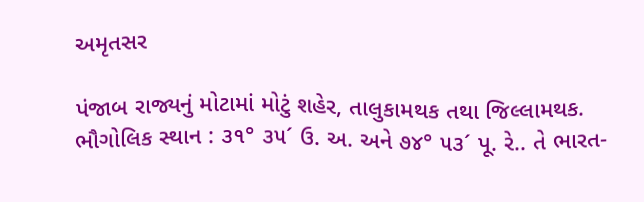અમૃતસર

પંજાબ રાજ્યનું મોટામાં મોટું શહેર, તાલુકામથક તથા જિલ્લામથક. ભૌગોલિક સ્થાન : ૩૧° ૩૫´ ઉ. અ. અને ૭૪° ૫૩´ પૂ. રે.. તે ભારત-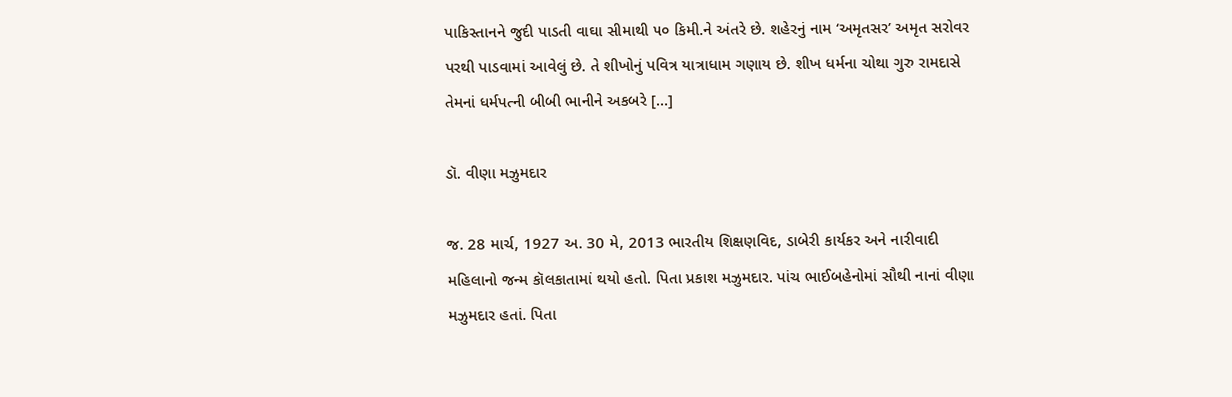પાકિસ્તાનને જુદી પાડતી વાઘા સીમાથી ૫૦ કિમી.ને અંતરે છે. શહેરનું નામ ‘અમૃતસર’ અમૃત સરોવર પરથી પાડવામાં આવેલું છે. તે શીખોનું પવિત્ર યાત્રાધામ ગણાય છે. શીખ ધર્મના ચોથા ગુરુ રામદાસે તેમનાં ધર્મપત્ની બીબી ભાનીને અકબરે […]

ડૉ. વીણા મઝુમદાર

જ. 28 માર્ચ, 1927 અ. 30 મે, 2013 ભારતીય શિક્ષણવિદ, ડાબેરી કાર્યકર અને નારીવાદી મહિલાનો જન્મ કૉલકાતામાં થયો હતો. પિતા પ્રકાશ મઝુમદાર. પાંચ ભાઈબહેનોમાં સૌથી નાનાં વીણા મઝુમદાર હતાં. પિતા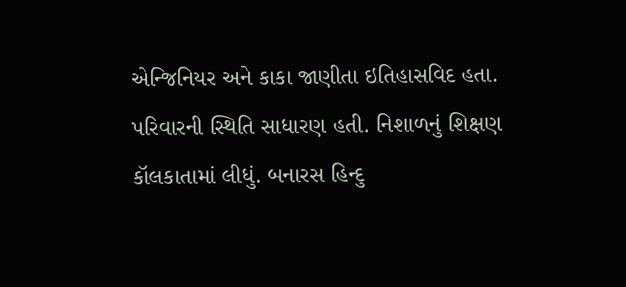એન્જિનિયર અને કાકા જાણીતા ઇતિહાસવિદ હતા. પરિવારની સ્થિતિ સાધારણ હતી. નિશાળનું શિક્ષણ કૉલકાતામાં લીધું. બનારસ હિન્દુ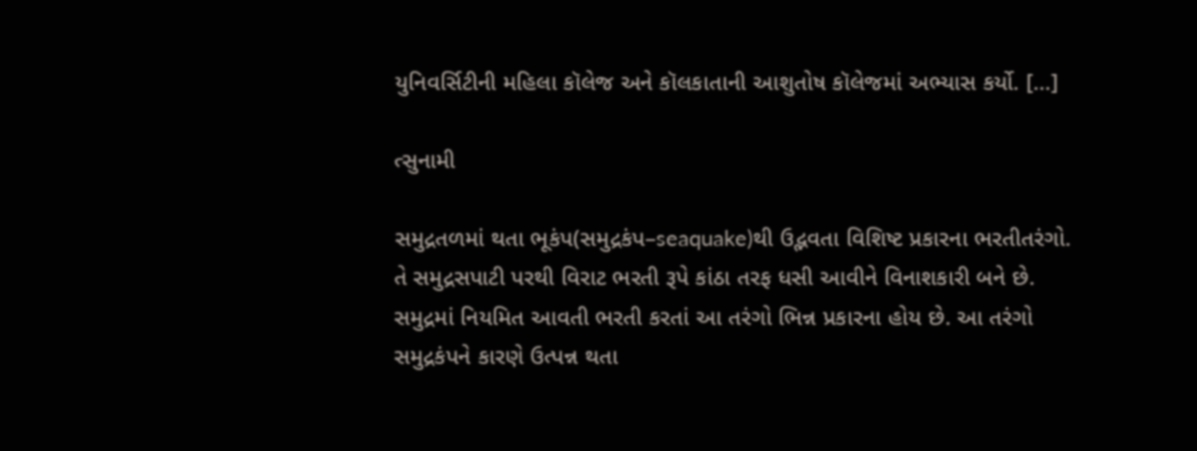યુનિવર્સિટીની મહિલા કૉલેજ અને કૉલકાતાની આશુતોષ કૉલેજમાં અભ્યાસ કર્યો. […]

ત્સુનામી

સમુદ્રતળમાં થતા ભૂકંપ(સમુદ્રકંપ–seaquake)થી ઉદ્ભવતા વિશિષ્ટ પ્રકારના ભરતીતરંગો. તે સમુદ્રસપાટી પરથી વિરાટ ભરતી રૂપે કાંઠા તરફ ધસી આવીને વિનાશકારી બને છે. સમુદ્રમાં નિયમિત આવતી ભરતી કરતાં આ તરંગો ભિન્ન પ્રકારના હોય છે. આ તરંગો સમુદ્રકંપને કારણે ઉત્પન્ન થતા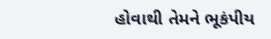હોવાથી તેમને ભૂકંપીય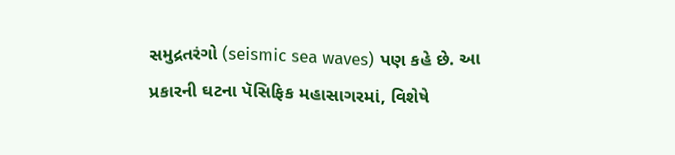સમુદ્રતરંગો (seismic sea waves) પણ કહે છે. આ પ્રકારની ઘટના પૅસિફિક મહાસાગરમાં, વિશેષે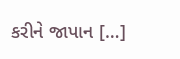કરીને જાપાન […]